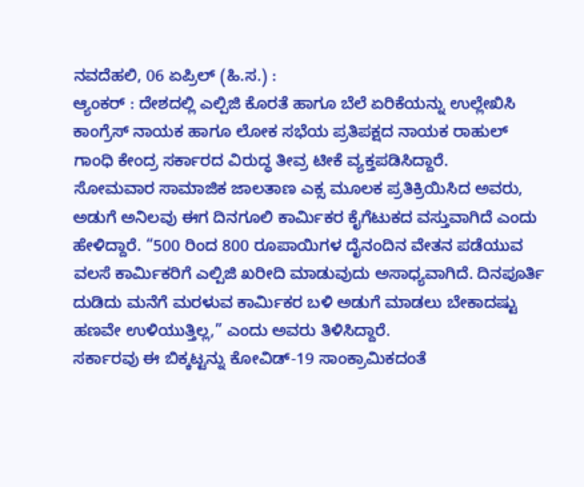ನವದೆಹಲಿ, 06 ಏಪ್ರಿಲ್ (ಹಿ.ಸ.) :
ಆ್ಯಂಕರ್ : ದೇಶದಲ್ಲಿ ಎಲ್ಪಿಜಿ ಕೊರತೆ ಹಾಗೂ ಬೆಲೆ ಏರಿಕೆಯನ್ನು ಉಲ್ಲೇಖಿಸಿ ಕಾಂಗ್ರೆಸ್ ನಾಯಕ ಹಾಗೂ ಲೋಕ ಸಭೆಯ ಪ್ರತಿಪಕ್ಷದ ನಾಯಕ ರಾಹುಲ್ ಗಾಂಧಿ ಕೇಂದ್ರ ಸರ್ಕಾರದ ವಿರುದ್ಧ ತೀವ್ರ ಟೀಕೆ ವ್ಯಕ್ತಪಡಿಸಿದ್ದಾರೆ.
ಸೋಮವಾರ ಸಾಮಾಜಿಕ ಜಾಲತಾಣ ಎಕ್ಸ ಮೂಲಕ ಪ್ರತಿಕ್ರಿಯಿಸಿದ ಅವರು, ಅಡುಗೆ ಅನಿಲವು ಈಗ ದಿನಗೂಲಿ ಕಾರ್ಮಿಕರ ಕೈಗೆಟುಕದ ವಸ್ತುವಾಗಿದೆ ಎಂದು ಹೇಳಿದ್ದಾರೆ. “500 ರಿಂದ 800 ರೂಪಾಯಿಗಳ ದೈನಂದಿನ ವೇತನ ಪಡೆಯುವ ವಲಸೆ ಕಾರ್ಮಿಕರಿಗೆ ಎಲ್ಪಿಜಿ ಖರೀದಿ ಮಾಡುವುದು ಅಸಾಧ್ಯವಾಗಿದೆ. ದಿನಪೂರ್ತಿ ದುಡಿದು ಮನೆಗೆ ಮರಳುವ ಕಾರ್ಮಿಕರ ಬಳಿ ಅಡುಗೆ ಮಾಡಲು ಬೇಕಾದಷ್ಟು ಹಣವೇ ಉಳಿಯುತ್ತಿಲ್ಲ,” ಎಂದು ಅವರು ತಿಳಿಸಿದ್ದಾರೆ.
ಸರ್ಕಾರವು ಈ ಬಿಕ್ಕಟ್ಟನ್ನು ಕೋವಿಡ್-19 ಸಾಂಕ್ರಾಮಿಕದಂತೆ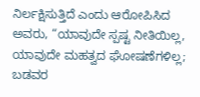ನಿರ್ಲಕ್ಷಿಸುತ್ತಿದೆ ಎಂದು ಆರೋಪಿಸಿದ ಅವರು, “ಯಾವುದೇ ಸ್ಪಷ್ಟ ನೀತಿಯಿಲ್ಲ, ಯಾವುದೇ ಮಹತ್ವದ ಘೋಷಣೆಗಳಿಲ್ಲ; ಬಡವರ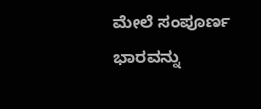ಮೇಲೆ ಸಂಪೂರ್ಣ ಭಾರವನ್ನು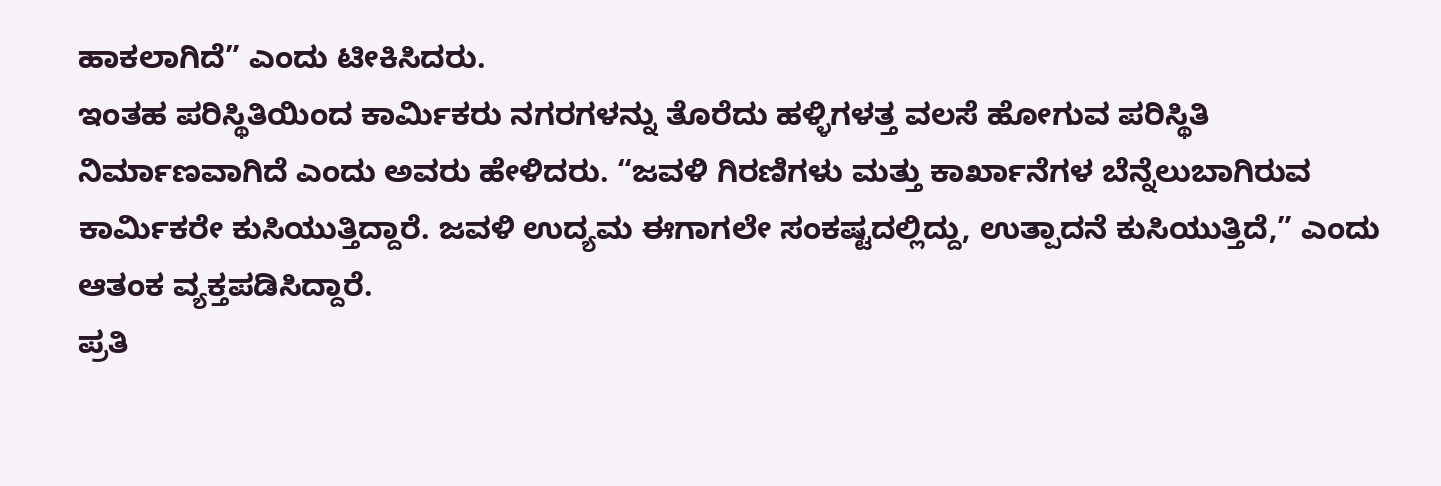ಹಾಕಲಾಗಿದೆ” ಎಂದು ಟೀಕಿಸಿದರು.
ಇಂತಹ ಪರಿಸ್ಥಿತಿಯಿಂದ ಕಾರ್ಮಿಕರು ನಗರಗಳನ್ನು ತೊರೆದು ಹಳ್ಳಿಗಳತ್ತ ವಲಸೆ ಹೋಗುವ ಪರಿಸ್ಥಿತಿ ನಿರ್ಮಾಣವಾಗಿದೆ ಎಂದು ಅವರು ಹೇಳಿದರು. “ಜವಳಿ ಗಿರಣಿಗಳು ಮತ್ತು ಕಾರ್ಖಾನೆಗಳ ಬೆನ್ನೆಲುಬಾಗಿರುವ ಕಾರ್ಮಿಕರೇ ಕುಸಿಯುತ್ತಿದ್ದಾರೆ. ಜವಳಿ ಉದ್ಯಮ ಈಗಾಗಲೇ ಸಂಕಷ್ಟದಲ್ಲಿದ್ದು, ಉತ್ಪಾದನೆ ಕುಸಿಯುತ್ತಿದೆ,” ಎಂದು ಆತಂಕ ವ್ಯಕ್ತಪಡಿಸಿದ್ದಾರೆ.
ಪ್ರತಿ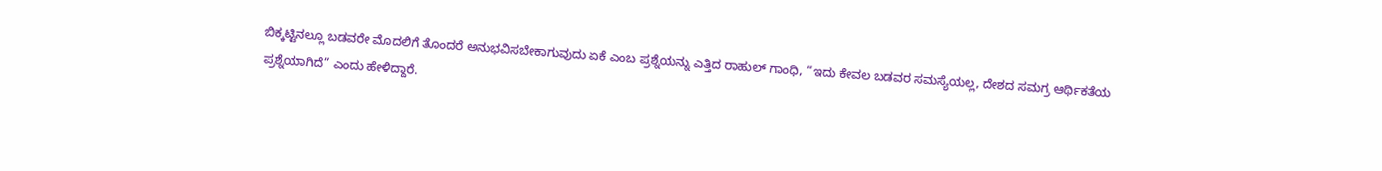ಬಿಕ್ಕಟ್ಟಿನಲ್ಲೂ ಬಡವರೇ ಮೊದಲಿಗೆ ತೊಂದರೆ ಅನುಭವಿಸಬೇಕಾಗುವುದು ಏಕೆ ಎಂಬ ಪ್ರಶ್ನೆಯನ್ನು ಎತ್ತಿದ ರಾಹುಲ್ ಗಾಂಧಿ, “ಇದು ಕೇವಲ ಬಡವರ ಸಮಸ್ಯೆಯಲ್ಲ, ದೇಶದ ಸಮಗ್ರ ಆರ್ಥಿಕತೆಯ ಪ್ರಶ್ನೆಯಾಗಿದೆ” ಎಂದು ಹೇಳಿದ್ದಾರೆ.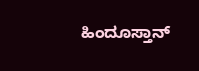ಹಿಂದೂಸ್ತಾನ್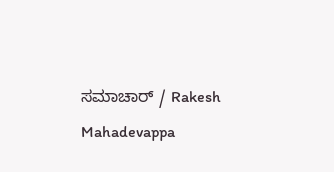ಸಮಾಚಾರ್ / Rakesh Mahadevappa